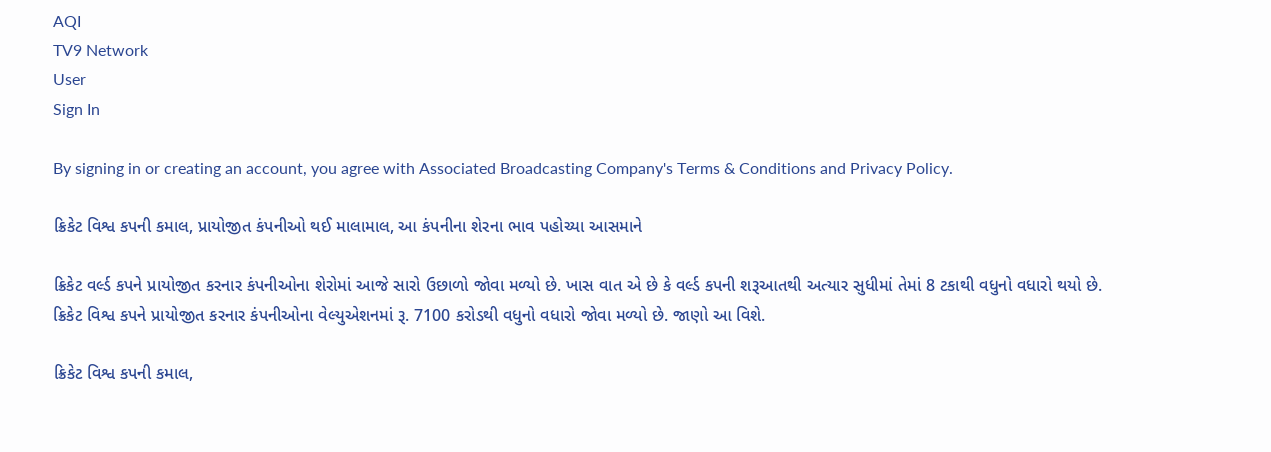AQI
TV9 Network
User
Sign In

By signing in or creating an account, you agree with Associated Broadcasting Company's Terms & Conditions and Privacy Policy.

ક્રિકેટ વિશ્વ કપની કમાલ, પ્રાયોજીત કંપનીઓ થઈ માલામાલ, આ કંપનીના શેરના ભાવ પહોચ્યા આસમાને

ક્રિકેટ વર્લ્ડ કપને પ્રાયોજીત કરનાર કંપનીઓના શેરોમાં આજે સારો ઉછાળો જોવા મળ્યો છે. ખાસ વાત એ છે કે વર્લ્ડ કપની શરૂઆતથી અત્યાર સુધીમાં તેમાં 8 ટકાથી વધુનો વધારો થયો છે. ક્રિકેટ વિશ્વ કપને પ્રાયોજીત કરનાર કંપનીઓના વેલ્યુએશનમાં રૂ. 7100 કરોડથી વધુનો વધારો જોવા મળ્યો છે. જાણો આ વિશે.

ક્રિકેટ વિશ્વ કપની કમાલ,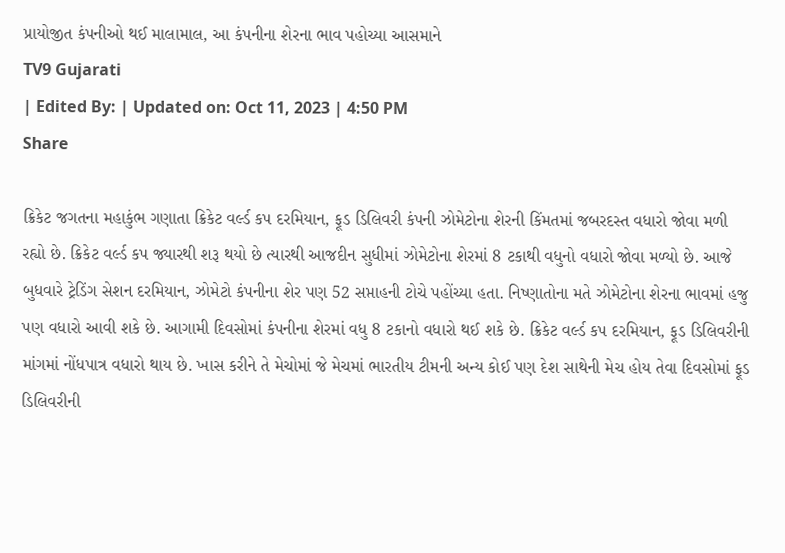પ્રાયોજીત કંપનીઓ થઈ માલામાલ, આ કંપનીના શેરના ભાવ પહોચ્યા આસમાને
TV9 Gujarati
| Edited By: | Updated on: Oct 11, 2023 | 4:50 PM
Share

ક્રિકેટ જગતના મહાકુંભ ગણાતા ક્રિકેટ વર્લ્ડ કપ દરમિયાન, ફૂડ ડિલિવરી કંપની ઝોમેટોના શેરની કિંમતમાં જબરદસ્ત વધારો જોવા મળી રહ્યો છે. ક્રિકેટ વર્લ્ડ કપ જ્યારથી શરૂ થયો છે ત્યારથી આજદીન સુધીમાં ઝોમેટોના શેરમાં 8 ટકાથી વધુનો વધારો જોવા મળ્યો છે. આજે બુધવારે ટ્રેડિંગ સેશન દરમિયાન, ઝોમેટો કંપનીના શેર પણ 52 સપ્તાહની ટોચે પહોંચ્યા હતા. નિષ્ણાતોના મતે ઝોમેટોના શેરના ભાવમાં હજુ પણ વધારો આવી શકે છે. આગામી દિવસોમાં કંપનીના શેરમાં વધુ 8 ટકાનો વધારો થઈ શકે છે. ક્રિકેટ વર્લ્ડ કપ દરમિયાન, ફૂડ ડિલિવરીની માંગમાં નોંધપાત્ર વધારો થાય છે. ખાસ કરીને તે મેચોમાં જે મેચમાં ભારતીય ટીમની અન્ય કોઈ પણ દેશ સાથેની મેચ હોય તેવા દિવસોમાં ફૂડ ડિલિવરીની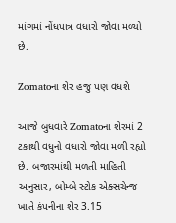માંગમાં નોંધપાત્ર વધારો જોવા મળ્યો છે.

Zomatoના શેર હજુ પણ વધશે

આજે બુધવારે Zomatoના શેરમાં 2 ટકાથી વધુનો વધારો જોવા મળી રહ્યો છે. બજારમાંથી મળતી માહિતી અનુસાર, બોમ્બે સ્ટોક એક્સચેન્જ ખાતે કંપનીના શેર 3.15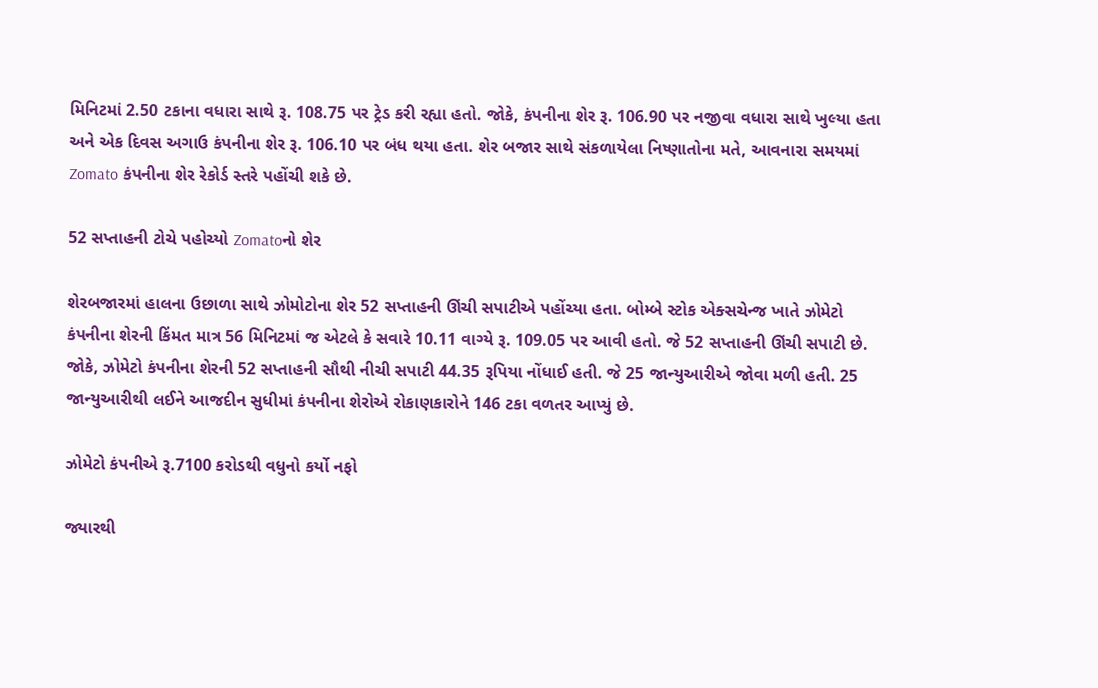મિનિટમાં 2.50 ટકાના વધારા સાથે રૂ. 108.75 પર ટ્રેડ કરી રહ્યા હતો. જોકે, કંપનીના શેર રૂ. 106.90 પર નજીવા વધારા સાથે ખુલ્યા હતા અને એક દિવસ અગાઉ કંપનીના શેર રૂ. 106.10 પર બંધ થયા હતા. શેર બજાર સાથે સંકળાયેલા નિષ્ણાતોના મતે, આવનારા સમયમાં Zomato કંપનીના શેર રેકોર્ડ સ્તરે પહોંચી શકે છે.

52 સપ્તાહની ટોચે પહોચ્યો Zomatoનો શેર

શેરબજારમાં હાલના ઉછાળા સાથે ઝોમોટોના શેર 52 સપ્તાહની ઊંચી સપાટીએ પહોંચ્યા હતા. બોમ્બે સ્ટોક એક્સચેન્જ ખાતે ઝોમેટો કંપનીના શેરની કિંમત માત્ર 56 મિનિટમાં જ એટલે કે સવારે 10.11 વાગ્યે રૂ. 109.05 પર આવી હતો. જે 52 સપ્તાહની ઊંચી સપાટી છે. જોકે, ઝોમેટો કંપનીના શેરની 52 સપ્તાહની સૌથી નીચી સપાટી 44.35 રૂપિયા નોંધાઈ હતી. જે 25 જાન્યુઆરીએ જોવા મળી હતી. 25 જાન્યુઆરીથી લઈને આજદીન સુધીમાં કંપનીના શેરોએ રોકાણકારોને 146 ટકા વળતર આપ્યું છે.

ઝોમેટો કંપનીએ રૂ.7100 કરોડથી વધુનો કર્યો નફો

જ્યારથી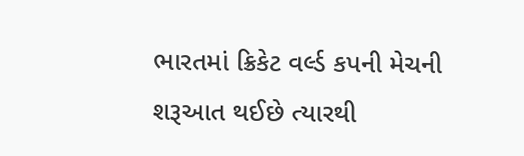ભારતમાં ક્રિકેટ વર્લ્ડ કપની મેચની શરૂઆત થઈછે ત્યારથી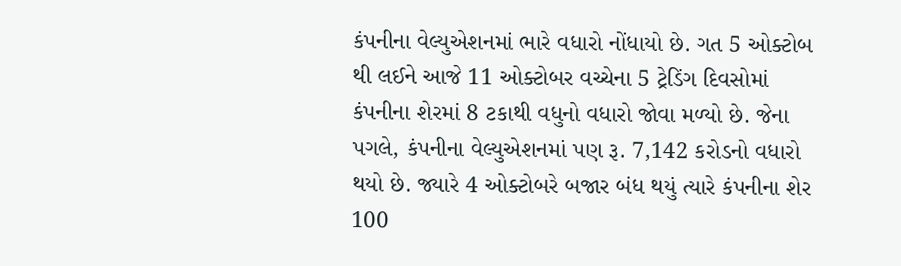કંપનીના વેલ્યુએશનમાં ભારે વધારો નોંધાયો છે. ગત 5 ઓક્ટોબ થી લઈને આજે 11 ઓક્ટોબર વચ્ચેના 5 ટ્રેડિંગ દિવસોમાં કંપનીના શેરમાં 8 ટકાથી વધુનો વધારો જોવા મળ્યો છે. જેના પગલે, કંપનીના વેલ્યુએશનમાં પણ રૂ. 7,142 કરોડનો વધારો થયો છે. જ્યારે 4 ઓક્ટોબરે બજાર બંધ થયું ત્યારે કંપનીના શેર 100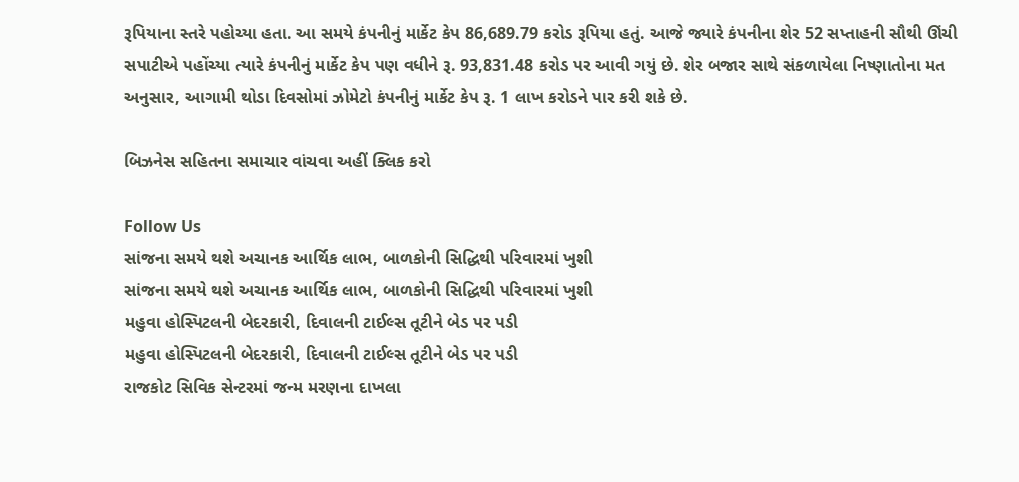રૂપિયાના સ્તરે પહોચ્યા હતા. આ સમયે કંપનીનું માર્કેટ કેપ 86,689.79 કરોડ રૂપિયા હતું. આજે જ્યારે કંપનીના શેર 52 સપ્તાહની સૌથી ઊંચી સપાટીએ પહોંચ્યા ત્યારે કંપનીનું માર્કેટ કેપ પણ વધીને રૂ. 93,831.48 કરોડ પર આવી ગયું છે. શેર બજાર સાથે સંકળાયેલા નિષ્ણાતોના મત અનુસાર, આગામી થોડા દિવસોમાં ઝોમેટો કંપનીનું માર્કેટ કેપ રૂ. 1 લાખ કરોડને પાર કરી શકે છે.

બિઝનેસ સહિતના સમાચાર વાંચવા અહીં ક્લિક કરો

Follow Us
સાંજના સમયે થશે અચાનક આર્થિક લાભ, બાળકોની સિદ્ધિથી પરિવારમાં ખુશી
સાંજના સમયે થશે અચાનક આર્થિક લાભ, બાળકોની સિદ્ધિથી પરિવારમાં ખુશી
મહુવા હોસ્પિટલની બેદરકારી, દિવાલની ટાઈલ્સ તૂટીને બેડ પર પડી
મહુવા હોસ્પિટલની બેદરકારી, દિવાલની ટાઈલ્સ તૂટીને બેડ પર પડી
રાજકોટ સિવિક સેન્ટરમાં જન્મ મરણના દાખલા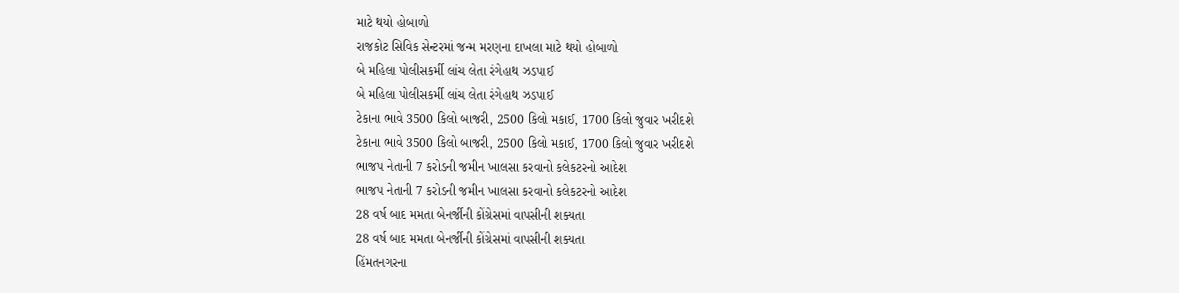માટે થયો હોબાળો
રાજકોટ સિવિક સેન્ટરમાં જન્મ મરણના દાખલા માટે થયો હોબાળો
બે મહિલા પોલીસકર્મી લાંચ લેતા રંગેહાથ ઝડપાઈ
બે મહિલા પોલીસકર્મી લાંચ લેતા રંગેહાથ ઝડપાઈ
ટેકાના ભાવે 3500 કિલો બાજરી, 2500 કિલો મકાઈ, 1700 કિલો જુવાર ખરીદશે
ટેકાના ભાવે 3500 કિલો બાજરી, 2500 કિલો મકાઈ, 1700 કિલો જુવાર ખરીદશે
ભાજપ નેતાની 7 કરોડની જમીન ખાલસા કરવાનો કલેકટરનો આદેશ
ભાજપ નેતાની 7 કરોડની જમીન ખાલસા કરવાનો કલેકટરનો આદેશ
28 વર્ષ બાદ મમતા બેનર્જીની કોંગ્રેસમાં વાપસીની શક્યતા
28 વર્ષ બાદ મમતા બેનર્જીની કોંગ્રેસમાં વાપસીની શક્યતા
હિંમતનગરના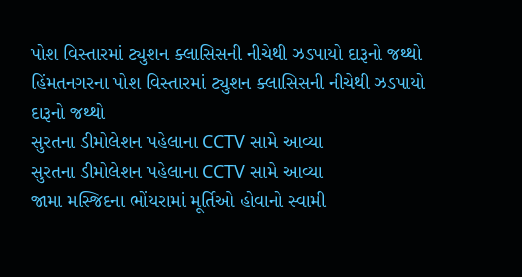પોશ વિસ્તારમાં ટ્યુશન ક્લાસિસની નીચેથી ઝડપાયો દારૂનો જથ્થો
હિંમતનગરના પોશ વિસ્તારમાં ટ્યુશન ક્લાસિસની નીચેથી ઝડપાયો દારૂનો જથ્થો
સુરતના ડીમોલેશન પહેલાના CCTV સામે આવ્યા
સુરતના ડીમોલેશન પહેલાના CCTV સામે આવ્યા
જામા મસ્જિદના ભોંયરામાં મૂર્તિઓ હોવાનો સ્વામી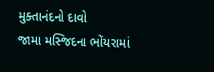મુક્તાનંદનો દાવો
જામા મસ્જિદના ભોંયરામાં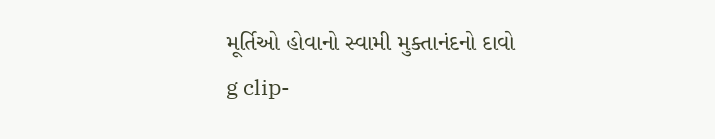મૂર્તિઓ હોવાનો સ્વામી મુક્તાનંદનો દાવો
g clip-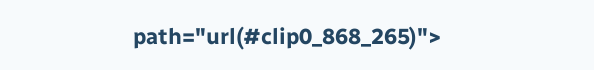path="url(#clip0_868_265)">